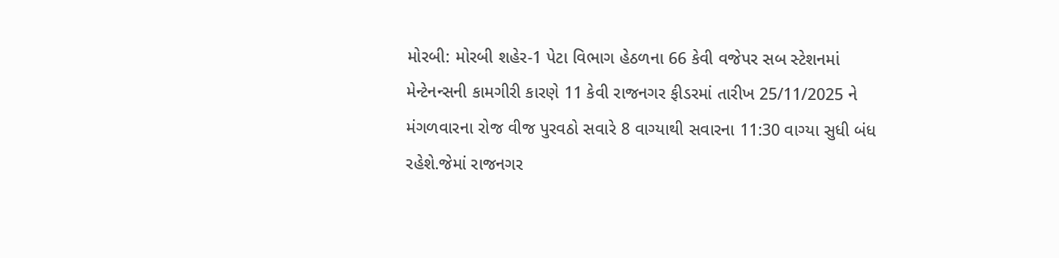મોરબી: મોરબી શહેર-1 પેટા વિભાગ હેઠળના 66 કેવી વજેપર સબ સ્ટેશનમાં મેન્ટેનન્સની કામગીરી કારણે 11 કેવી રાજનગર ફીડરમાં તારીખ 25/11/2025 ને મંગળવારના રોજ વીજ પુરવઠો સવારે 8 વાગ્યાથી સવારના 11:30 વાગ્યા સુધી બંધ રહેશે.જેમાં રાજનગર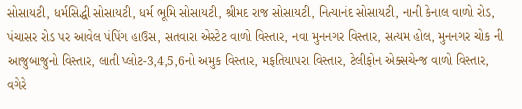સોસાયટી, ધર્મસિદ્ધી સોસાયટી, ધર્મ ભૂમિ સોસાયટી, શ્રીમદ રાજ સોસાયટી, નિત્યાનંદ સોસાયટી, નાની કેનાલ વાળો રોડ, પંચાસર રોડ પર આવેલ પંપિંગ હાઉસ, સતવારા એસ્ટેટ વાળો વિસ્તાર, નવા મુનનગર વિસ્તાર, સત્યમ હોલ, મુનનગર ચોક ની આજુબાજુનો વિસ્તાર, લાતી પ્લોટ-3,4,5,6નો અમુક વિસ્તાર, મફતિયાપરા વિસ્તાર, ટેલીફોન એક્સચેન્જ વાળો વિસ્તાર, વગેરે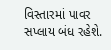વિસ્તારમાં પાવર સપ્લાય બંધ રહેશે.